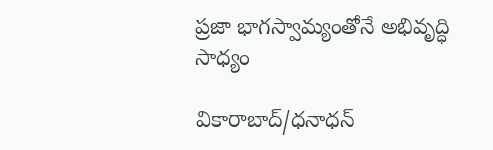ప్రజా భాగస్వామ్యంతోనే అభివృద్ధి సాధ్యం

వికారాబాద్/ధనాధన్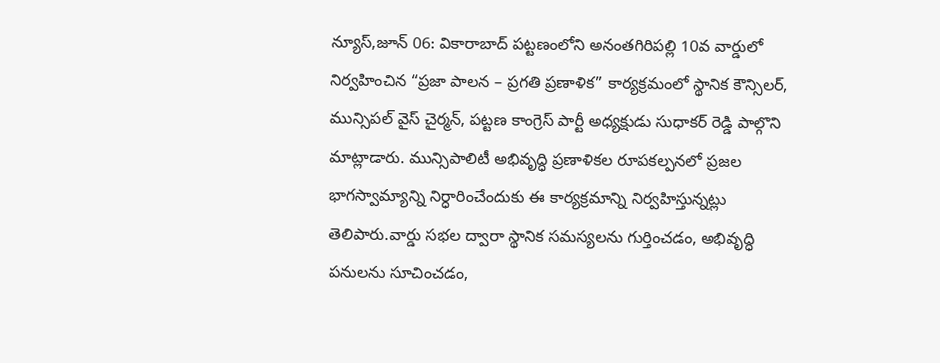న్యూస్,జూన్ 06: వికారాబాద్ పట్టణంలోని అనంతగిరిపల్లి 10వ వార్డులో నిర్వహించిన “ప్రజా పాలన – ప్రగతి ప్రణాళిక” కార్యక్రమంలో స్థానిక కౌన్సిలర్, మున్సిపల్ వైస్ చైర్మన్, పట్టణ కాంగ్రెస్ పార్టీ అధ్యక్షుడు సుధాకర్ రెడ్డి పాల్గొని మాట్లాడారు. మున్సిపాలిటీ అభివృద్ధి ప్రణాళికల రూపకల్పనలో ప్రజల భాగస్వామ్యాన్ని నిర్ధారించేందుకు ఈ కార్యక్రమాన్ని నిర్వహిస్తున్నట్లు తెలిపారు.వార్డు సభల ద్వారా స్థానిక సమస్యలను గుర్తించడం, అభివృద్ధి పనులను సూచించడం,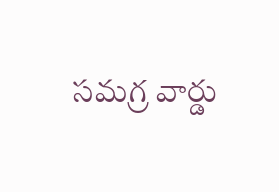సమగ్ర వార్డు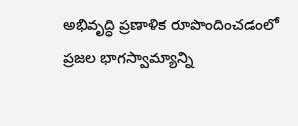అభివృద్ధి ప్రణాళిక రూపొందించడంలో ప్రజల భాగస్వామ్యాన్ని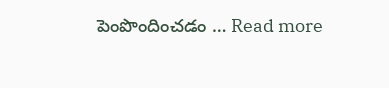పెంపొందించడం … Read more